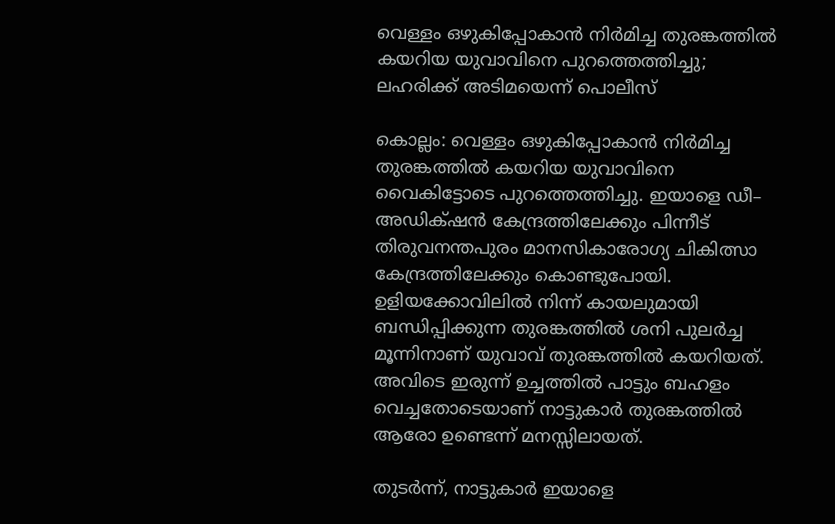വെള്ളം ഒഴുകിപ്പോകാൻ നിർമിച്ച തുരങ്കത്തിൽ കയറിയ യുവാവിനെ പുറത്തെത്തിച്ചു; ലഹരിക്ക് അടിമയെന്ന് പൊലീസ്

കൊല്ലം: വെള്ളം ഒഴുകിപ്പോകാൻ നിർമിച്ച തുരങ്കത്തിൽ കയറിയ യുവാവിനെ വൈകിട്ടോടെ പുറത്തെത്തിച്ചു. ഇയാളെ ഡീ– അഡിക്‌ഷൻ കേന്ദ്രത്തിലേക്കും പിന്നീട് തിരുവനന്തപുരം മാനസികാരോഗ്യ ചികിത്സാ കേന്ദ്രത്തിലേക്കും കൊണ്ടുപോയി. ഉളിയക്കോവിലിൽ നിന്ന് കായലുമായി ബന്ധിപ്പിക്കുന്ന തുരങ്കത്തിൽ ശനി പുലർച്ച മൂന്നിനാണ് യുവാവ് തുരങ്കത്തിൽ കയറിയത്. അവിടെ ഇരുന്ന് ഉച്ചത്തിൽ പാട്ടും ബഹളം വെച്ചതോടെയാണ് നാട്ടുകാർ തുരങ്കത്തിൽ ആരോ ഉണ്ടെന്ന് മനസ്സിലായത്.

തുടർന്ന്, നാട്ടുകാർ ഇയാളെ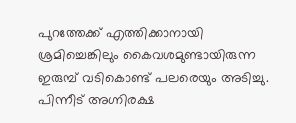പുറത്തേക്ക് എത്തിക്കാനായി ശ്രമിച്ചെങ്കിലും കൈവശമുണ്ടായിരുന്ന ഇരുമ്പ് വടികൊണ്ട് പലരെയും അടിച്ചു. പിന്നീട് അഗ്നിരക്ഷ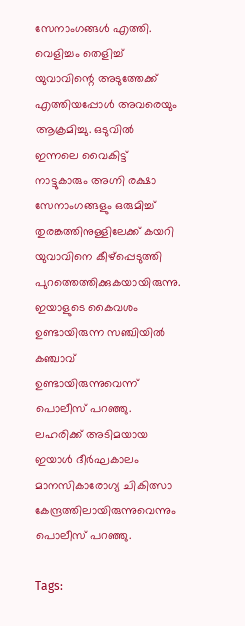സേനാംഗങ്ങൾ എത്തി. വെളിച്ചം തെളിച്ച് യുവാവിന്റെ അടുത്തേക്ക് എത്തിയപ്പോൾ അവരെയും ആക്രമിച്ചു. ഒടുവിൽ ഇന്നലെ വൈകിട്ട് നാട്ടുകാരും അഗ്നി രക്ഷാ സേനാംഗങ്ങളും ഒരുമിച്ച് തുരങ്കത്തിനുള്ളിലേക്ക് കയറി യുവാവിനെ കീഴ്പ്പെടുത്തി പുറത്തെത്തിക്കുകയായിരുന്നു. ഇയാളുടെ കൈവശം ഉണ്ടായിരുന്ന സഞ്ചിയിൽ കഞ്ചാവ് ഉണ്ടായിരുന്നുവെന്ന് പൊലീസ് പറഞ്ഞു. ലഹരിക്ക് അടിമയായ ഇയാൾ ദീർഘകാലം മാനസികാരോഗ്യ ചികിത്സാ കേന്ദ്രത്തിലായിരുന്നുവെന്നും പൊലീസ് പറഞ്ഞു.

Tags: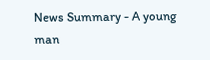News Summary - A young man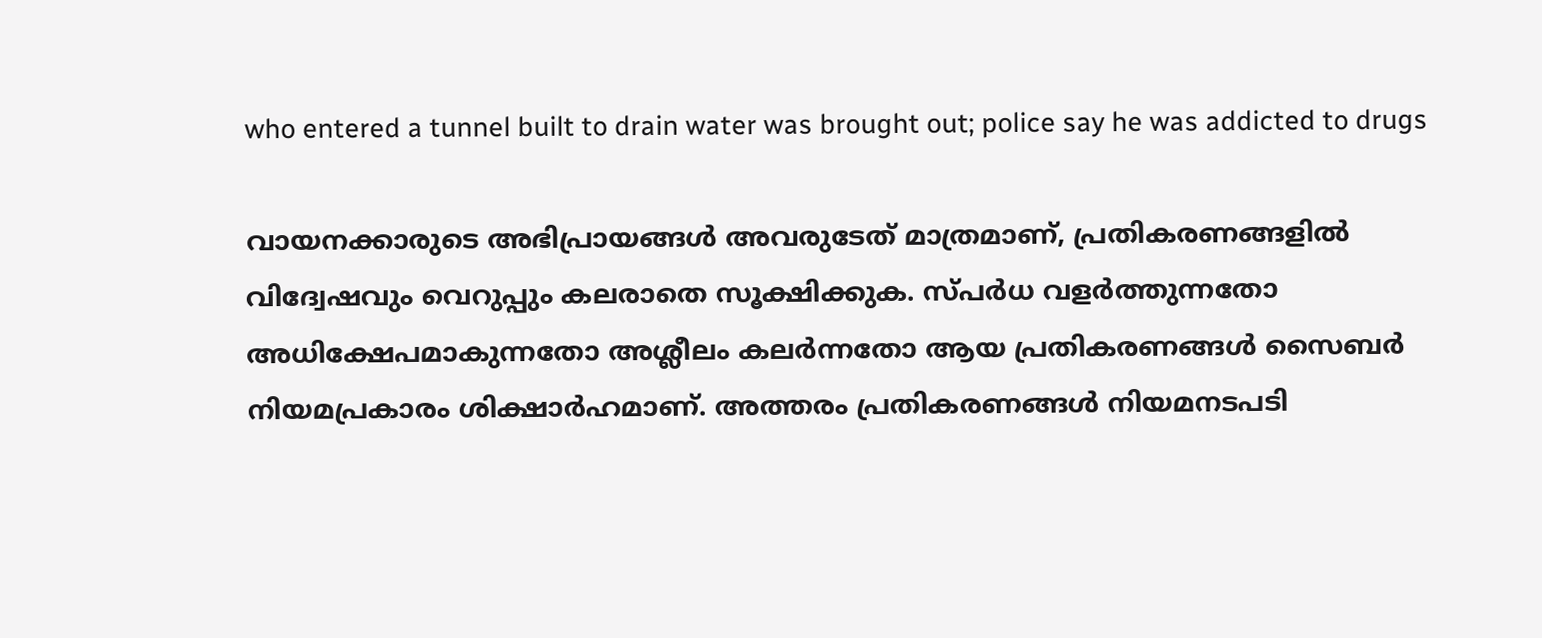who entered a tunnel built to drain water was brought out; police say he was addicted to drugs

വായനക്കാരുടെ അഭിപ്രായങ്ങള്‍ അവരുടേത് മാത്രമാണ്, പ്രതികരണങ്ങളിൽ വിദ്വേഷവും വെറുപ്പും കലരാതെ സൂക്ഷിക്കുക. സ്പർധ വളർത്തുന്നതോ അധിക്ഷേപമാകുന്നതോ അശ്ലീലം കലർന്നതോ ആയ പ്രതികരണങ്ങൾ സൈബർ നിയമപ്രകാരം ശിക്ഷാർഹമാണ്. അത്തരം പ്രതികരണങ്ങൾ നിയമനടപടി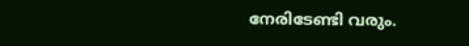നേരിടേണ്ടി വരും.